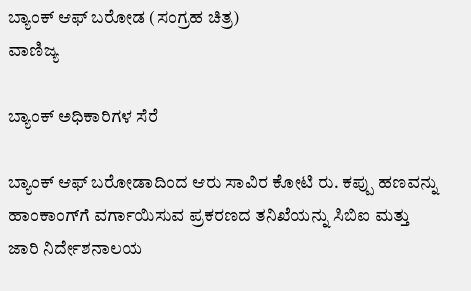ಬ್ಯಾಂಕ್ ಆಫ್ ಬರೋಡ (ಸಂಗ್ರಹ ಚಿತ್ರ)
ವಾಣಿಜ್ಯ

ಬ್ಯಾಂಕ್ ಅಧಿಕಾರಿಗಳ ಸೆರೆ

ಬ್ಯಾಂಕ್ ಆಫ್ ಬರೋಡಾದಿಂದ ಆರು ಸಾವಿರ ಕೋಟಿ ರು. ಕಪ್ಪು ಹಣವನ್ನು ಹಾಂಕಾಂಗ್‍ಗೆ ವರ್ಗಾಯಿಸುವ ಪ್ರಕರಣದ ತನಿಖೆಯನ್ನು ಸಿಬಿಐ ಮತ್ತು ಜಾರಿ ನಿರ್ದೇಶನಾಲಯ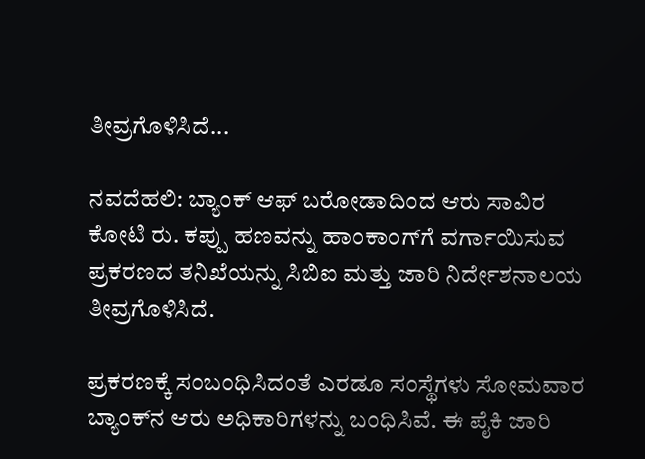ತೀವ್ರಗೊಳಿಸಿದೆ...

ನವದೆಹಲಿ: ಬ್ಯಾಂಕ್ ಆಫ್ ಬರೋಡಾದಿಂದ ಆರು ಸಾವಿರ ಕೋಟಿ ರು. ಕಪ್ಪು ಹಣವನ್ನು ಹಾಂಕಾಂಗ್‍ಗೆ ವರ್ಗಾಯಿಸುವ ಪ್ರಕರಣದ ತನಿಖೆಯನ್ನು ಸಿಬಿಐ ಮತ್ತು ಜಾರಿ ನಿರ್ದೇಶನಾಲಯ ತೀವ್ರಗೊಳಿಸಿದೆ.

ಪ್ರಕರಣಕ್ಕೆ ಸಂಬಂಧಿಸಿದಂತೆ ಎರಡೂ ಸಂಸ್ಥೆಗಳು ಸೋಮವಾರ ಬ್ಯಾಂಕ್‍ನ ಆರು ಅಧಿಕಾರಿಗಳನ್ನು ಬಂಧಿಸಿವೆ. ಈ ಪೈಕಿ ಜಾರಿ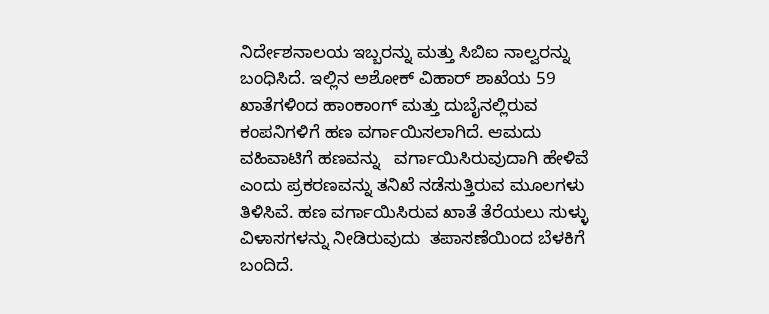ನಿರ್ದೇಶನಾಲಯ ಇಬ್ಬರನ್ನು ಮತ್ತು ಸಿಬಿಐ ನಾಲ್ವರನ್ನು ಬಂಧಿಸಿದೆ. ಇಲ್ಲಿನ ಅಶೋಕ್ ವಿಹಾರ್ ಶಾಖೆಯ 59 ಖಾತೆಗಳಿಂದ ಹಾಂಕಾಂಗ್ ಮತ್ತು ದುಬೈನಲ್ಲಿರುವ ಕಂಪನಿಗಳಿಗೆ ಹಣ ವರ್ಗಾಯಿಸಲಾಗಿದೆ. ಆಮದು ವಹಿವಾಟಿಗೆ ಹಣವನ್ನು   ವರ್ಗಾಯಿಸಿರುವುದಾಗಿ ಹೇಳಿವೆ ಎಂದು ಪ್ರಕರಣವನ್ನು ತನಿಖೆ ನಡೆಸುತ್ತಿರುವ ಮೂಲಗಳು ತಿಳಿಸಿವೆ. ಹಣ ವರ್ಗಾಯಿಸಿರುವ ಖಾತೆ ತೆರೆಯಲು ಸುಳ್ಳು ವಿಳಾಸಗಳನ್ನು ನೀಡಿರುವುದು  ತಪಾಸಣೆಯಿಂದ ಬೆಳಕಿಗೆ ಬಂದಿದೆ.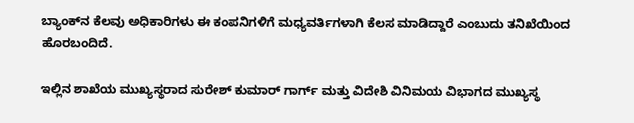ಬ್ಯಾಂಕ್‍ನ ಕೆಲವು ಅಧಿಕಾರಿಗಳು ಈ ಕಂಪನಿಗಳಿಗೆ ಮಧ್ಯವರ್ತಿಗಳಾಗಿ ಕೆಲಸ ಮಾಡಿದ್ದಾರೆ ಎಂಬುದು ತನಿಖೆಯಿಂದ ಹೊರಬಂದಿದೆ.

ಇಲ್ಲಿನ ಶಾಖೆಯ ಮುಖ್ಯಸ್ಥರಾದ ಸುರೇಶ್ ಕುಮಾರ್ ಗಾರ್ಗ್ ಮತ್ತು ವಿದೇಶಿ ವಿನಿಮಯ ವಿಭಾಗದ ಮುಖ್ಯಸ್ಥ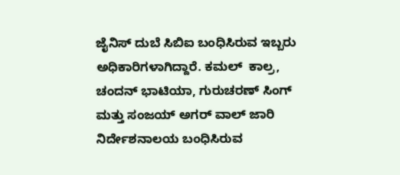ಜೈನಿಸ್ ದುಬೆ ಸಿಬಿಐ ಬಂಧಿಸಿರುವ ಇಬ್ಬರು ಅಧಿಕಾರಿಗಳಾಗಿದ್ದಾರೆ. ಕಮಲ್  ಕಾಲ್ರ, ಚಂದನ್ ಭಾಟಿಯಾ, ಗುರುಚರಣ್ ಸಿಂಗ್ ಮತ್ತು ಸಂಜಯ್ ಅಗರ್ ವಾಲ್ ಜಾರಿ ನಿರ್ದೇಶನಾಲಯ ಬಂಧಿಸಿರುವ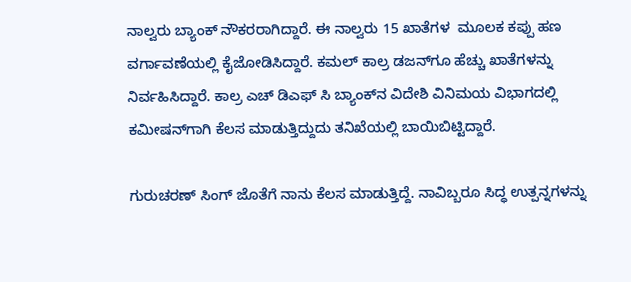ನಾಲ್ವರು ಬ್ಯಾಂಕ್ ನೌಕರರಾಗಿದ್ದಾರೆ. ಈ ನಾಲ್ವರು 15 ಖಾತೆಗಳ  ಮೂಲಕ ಕಪ್ಪು ಹಣ ವರ್ಗಾವಣೆಯಲ್ಲಿ ಕೈಜೋಡಿಸಿದ್ದಾರೆ. ಕಮಲ್ ಕಾಲ್ರ ಡಜನ್‍ಗೂ ಹೆಚ್ಚು ಖಾತೆಗಳನ್ನು ನಿರ್ವಹಿಸಿದ್ದಾರೆ. ಕಾಲ್ರ ಎಚ್ ಡಿಎಫ್ ಸಿ ಬ್ಯಾಂಕ್‍ನ ವಿದೇಶಿ ವಿನಿಮಯ ವಿಭಾಗದಲ್ಲಿ  ಕಮೀಷನ್‍ಗಾಗಿ ಕೆಲಸ ಮಾಡುತ್ತಿದ್ದುದು ತನಿಖೆಯಲ್ಲಿ ಬಾಯಿಬಿಟ್ಟಿದ್ದಾರೆ.

ಗುರುಚರಣ್ ಸಿಂಗ್ ಜೊತೆಗೆ ನಾನು ಕೆಲಸ ಮಾಡುತ್ತಿದ್ದೆ. ನಾವಿಬ್ಬರೂ ಸಿದ್ಧ ಉತ್ಪನ್ನಗಳನ್ನು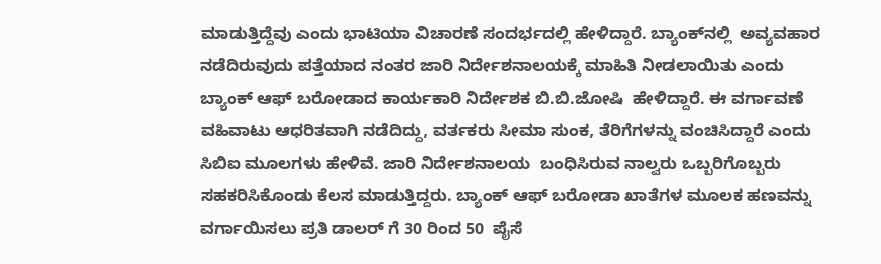ಮಾಡುತ್ತಿದ್ದೆವು ಎಂದು ಭಾಟಿಯಾ ವಿಚಾರಣೆ ಸಂದರ್ಭದಲ್ಲಿ ಹೇಳಿದ್ದಾರೆ. ಬ್ಯಾಂಕ್‍ನಲ್ಲಿ  ಅವ್ಯವಹಾರ ನಡೆದಿರುವುದು ಪತ್ತೆಯಾದ ನಂತರ ಜಾರಿ ನಿರ್ದೇಶನಾಲಯಕ್ಕೆ ಮಾಹಿತಿ ನೀಡಲಾಯಿತು ಎಂದು ಬ್ಯಾಂಕ್ ಆಫ್ ಬರೋಡಾದ ಕಾರ್ಯಕಾರಿ ನಿರ್ದೇಶಕ ಬಿ.ಬಿ.ಜೋಷಿ  ಹೇಳಿದ್ದಾರೆ. ಈ ವರ್ಗಾವಣೆ ವಹಿವಾಟು ಆಧರಿತವಾಗಿ ನಡೆದಿದ್ದು, ವರ್ತಕರು ಸೀಮಾ ಸುಂಕ, ತೆರಿಗೆಗಳನ್ನು ವಂಚಿಸಿದ್ದಾರೆ ಎಂದು ಸಿಬಿಐ ಮೂಲಗಳು ಹೇಳಿವೆ. ಜಾರಿ ನಿರ್ದೇಶನಾಲಯ  ಬಂಧಿಸಿರುವ ನಾಲ್ವರು ಒಬ್ಬರಿಗೊಬ್ಬರು ಸಹಕರಿಸಿಕೊಂಡು ಕೆಲಸ ಮಾಡುತ್ತಿದ್ದರು. ಬ್ಯಾಂಕ್ ಆಫ್ ಬರೋಡಾ ಖಾತೆಗಳ ಮೂಲಕ ಹಣವನ್ನು ವರ್ಗಾಯಿಸಲು ಪ್ರತಿ ಡಾಲರ್ ಗೆ 30 ರಿಂದ 50  ಪೈಸೆ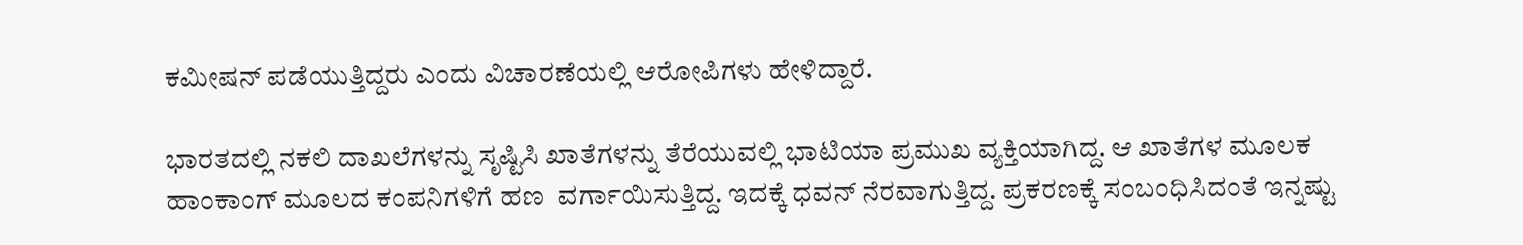ಕಮೀಷನ್ ಪಡೆಯುತ್ತಿದ್ದರು ಎಂದು ವಿಚಾರಣೆಯಲ್ಲಿ ಆರೋಪಿಗಳು ಹೇಳಿದ್ದಾರೆ.

ಭಾರತದಲ್ಲಿ ನಕಲಿ ದಾಖಲೆಗಳನ್ನು ಸೃಷ್ಟಿಸಿ ಖಾತೆಗಳನ್ನು ತೆರೆಯುವಲ್ಲಿ ಭಾಟಿಯಾ ಪ್ರಮುಖ ವ್ಯಕ್ತಿಯಾಗಿದ್ದ. ಆ ಖಾತೆಗಳ ಮೂಲಕ ಹಾಂಕಾಂಗ್ ಮೂಲದ ಕಂಪನಿಗಳಿಗೆ ಹಣ  ವರ್ಗಾಯಿಸುತ್ತಿದ್ದ. ಇದಕ್ಕೆ ಧವನ್ ನೆರವಾಗುತ್ತಿದ್ದ. ಪ್ರಕರಣಕ್ಕೆ ಸಂಬಂಧಿಸಿದಂತೆ ಇನ್ನಷ್ಟು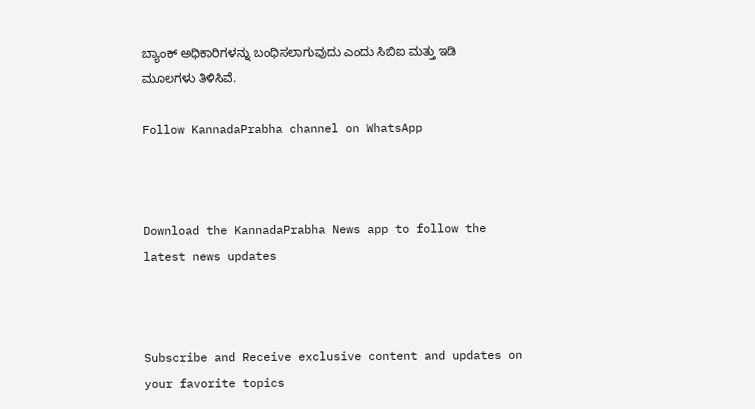ಬ್ಯಾಂಕ್ ಅಧಿಕಾರಿಗಳನ್ನು ಬಂಧಿಸಲಾಗುವುದು ಎಂದು ಸಿಬಿಐ ಮತ್ತು ಇಡಿ ಮೂಲಗಳು ತಿಳಿಸಿವೆ.

Follow KannadaPrabha channel on WhatsApp



Download the KannadaPrabha News app to follow the latest news updates



Subscribe and Receive exclusive content and updates on your favorite topics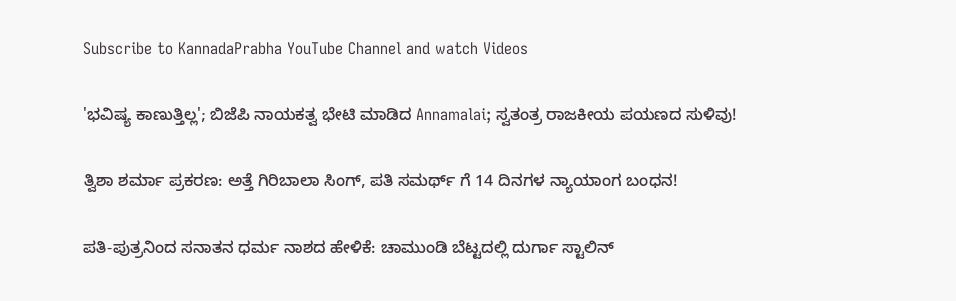Subscribe to KannadaPrabha YouTube Channel and watch Videos

'ಭವಿಷ್ಯ ಕಾಣುತ್ತಿಲ್ಲ'; ಬಿಜೆಪಿ ನಾಯಕತ್ವ ಭೇಟಿ ಮಾಡಿದ Annamalai; ಸ್ವತಂತ್ರ ರಾಜಕೀಯ ಪಯಣದ ಸುಳಿವು!

ತ್ವಿಶಾ ಶರ್ಮಾ ಪ್ರಕರಣ: ಅತ್ತೆ ಗಿರಿಬಾಲಾ ಸಿಂಗ್, ಪತಿ ಸಮರ್ಥ್ ಗೆ 14 ದಿನಗಳ ನ್ಯಾಯಾಂಗ ಬಂಧನ!

ಪತಿ-ಪುತ್ರನಿಂದ ಸನಾತನ ಧರ್ಮ ನಾಶದ ಹೇಳಿಕೆ: ಚಾಮುಂಡಿ ಬೆಟ್ಟದಲ್ಲಿ ದುರ್ಗಾ ಸ್ಟಾಲಿನ್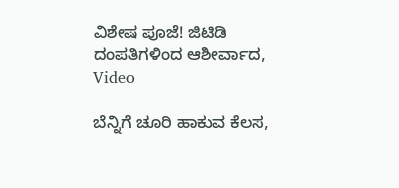ವಿಶೇಷ ಪೂಜೆ! ಜಿಟಿಡಿ ದಂಪತಿಗಳಿಂದ ಆಶೀರ್ವಾದ, Video

ಬೆನ್ನಿಗೆ ಚೂರಿ ಹಾಕುವ ಕೆಲಸ,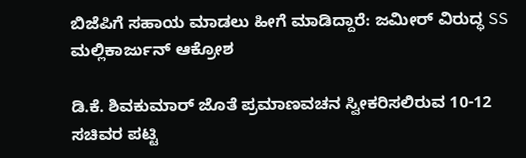ಬಿಜೆಪಿಗೆ ಸಹಾಯ ಮಾಡಲು ಹೀಗೆ ಮಾಡಿದ್ದಾರೆ: ಜಮೀರ್ ವಿರುದ್ಧ SS ಮಲ್ಲಿಕಾರ್ಜುನ್ ಆಕ್ರೋಶ

ಡಿ.ಕೆ. ಶಿವಕುಮಾರ್ ಜೊತೆ ಪ್ರಮಾಣವಚನ ಸ್ವೀಕರಿಸಲಿರುವ 10-12 ಸಚಿವರ ಪಟ್ಟಿ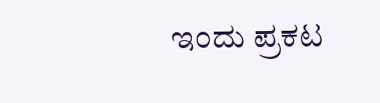ಇಂದು ಪ್ರಕಟ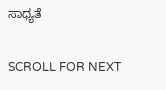ಸಾಧ್ಯತೆ

SCROLL FOR NEXT